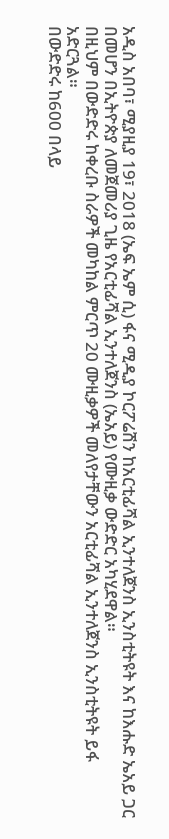አዲስ አበባ፣ ሚያዚያ 19፣ 2018 (ኤፍ ኤም ሲ) ፋና ሚዲያ ኮርፖሬሽን ከአርቲፊሻል ኢንተለጀንስ ኢንስቲትዩት እና ከእሑድ ኤአይ ጋር በመሆን በኢትዮጵያ ለመጀመሪያ ጊዜ የአርቲፊሻል ኢንተለጀንስ (ኤአይ) የሙዚቃ ውድድር አካሂደዋል።
በዚህም በውድድሩ ከቀረቡ ስራዎች መካከል ምርጥ 20 ሙዚቃዎች መለየታቸውን አርቲፊሻል ኢንተለጀንስ ኢንስቲትዩት ይፋ አድርጓል።
በውድድሩ ከ600 በላይ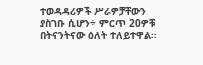ተወዳዳሪዎች ሥራዎቻቸውን ያስገቡ ሲሆን÷ ምርጥ 20ዎቹ በትናንትናው ዕለት ተለይተዋል።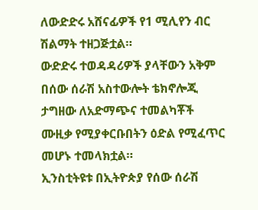ለውድድሩ አሸናፊዎች የ1 ሚሊየን ብር ሽልማት ተዘጋጅቷል።
ውድድሩ ተወዳዳሪዎች ያላቸውን አቅም በሰው ሰራሽ አስተውሎት ቴክኖሎጂ ታግዘው ለአድማጭና ተመልካቾች ሙዚቃ የሚያቀርቡበትን ዕድል የሚፈጥር መሆኑ ተመላክቷል።
ኢንስቲትዩቱ በኢትዮጵያ የሰው ሰራሽ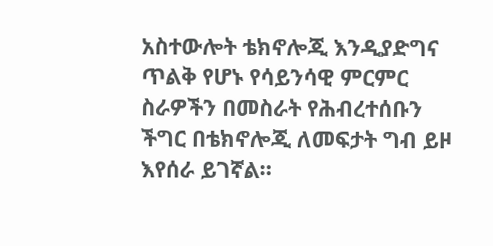አስተውሎት ቴክኖሎጂ እንዲያድግና ጥልቅ የሆኑ የሳይንሳዊ ምርምር ስራዎችን በመስራት የሕብረተሰቡን ችግር በቴክኖሎጂ ለመፍታት ግብ ይዞ እየሰራ ይገኛል።